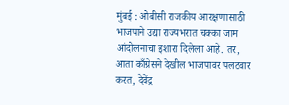मुंबई : ओबीसी राजकीय आरक्षणासाठी भाजपाने उद्या राज्यभरात चक्का जाम आंदोलनाचा इशारा दिलेला आहे. तर, आता काँग्रेसने देखील भाजपावर पलटवार करत, देवेंद्र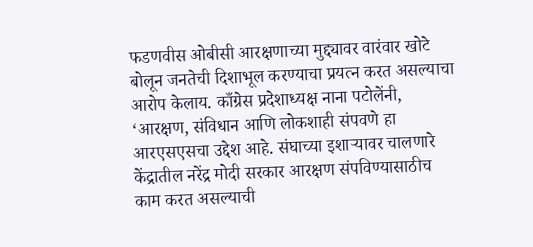फडणवीस ओबीसी आरक्षणाच्या मुद्द्यावर वारंवार खोटे बोलून जनतेची दिशाभूल करण्याचा प्रयत्न करत असल्याचा आरोप केलाय. काँग्रेस प्रदेशाध्यक्ष नाना पटोलेंनी, ‘आरक्षण, संविधान आणि लोकशाही संपवणे हा आरएसएसचा उद्देश आहे. संघाच्या इशाऱ्यावर चालणारे केंद्रातील नरेंद्र मोदी सरकार आरक्षण संपविण्यासाठीच काम करत असल्याची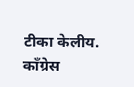टीका केलीय.
काँग्रेस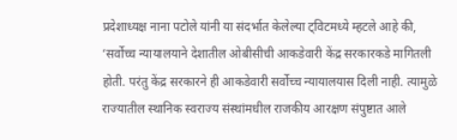प्रदेशाध्यक्ष नाना पटोले यांनी या संदर्भात केलेल्या ट्विटमध्ये म्हटले आहे की, ‘सर्वोच्च न्यायालयाने देशातील ओबीसीची आकडेवारी केंद्र सरकारकडे मागितली होती. परंतु केंद्र सरकारने ही आकडेवारी सर्वोच्च न्यायालयास दिली नाही. त्यामुळे राज्यातील स्थानिक स्वराज्य संस्थांमधील राजकीय आरक्षण संपुष्टात आले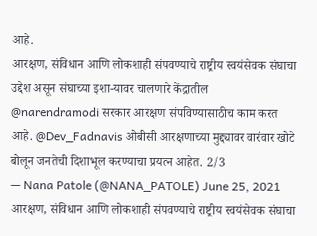आहे.
आरक्षण, संविधान आणि लोकशाही संपवण्याचे राष्ट्रीय स्वयंसेवक संघाचा उद्देश असून संघाच्या इशा-यावर चालणारे केंद्रातील @narendramodi सरकार आरक्षण संपविण्यासाठीच काम करत आहे. @Dev_Fadnavis ओबीसी आरक्षणाच्या मुद्द्यावर वारंवार खोटे बोलून जनतेची दिशाभूल करण्याचा प्रयत्न आहेत. 2/3
— Nana Patole (@NANA_PATOLE) June 25, 2021
आरक्षण, संविधान आणि लोकशाही संपवण्याचे राष्ट्रीय स्वयंसेवक संघाचा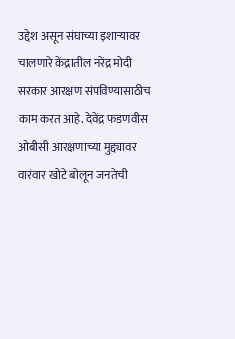उद्देश असून संघाच्या इशाऱ्यावर चालणारे केंद्रातील नरेंद्र मोदी सरकार आरक्षण संपविण्यासाठीच काम करत आहे. देवेंद्र फडणवीस ओबीसी आरक्षणाच्या मुद्द्यावर वारंवार खोटे बोलून जनतेची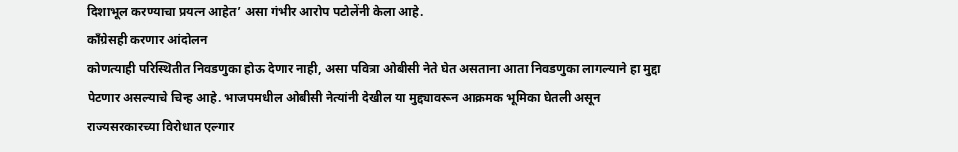दिशाभूल करण्याचा प्रयत्न आहेत’ असा गंभीर आरोप पटोलेंनी केला आहे.
काँग्रेसही करणार आंदोलन
कोणत्याही परिस्थितीत निवडणुका होऊ देणार नाही, असा पवित्रा ओबीसी नेते घेत असताना आता निवडणुका लागल्याने हा मुद्दा पेटणार असल्याचे चिन्ह आहे. भाजपमधील ओबीसी नेत्यांनी देखील या मुद्द्यावरून आक्रमक भूमिका घेतली असून राज्यसरकारच्या विरोधात एल्गार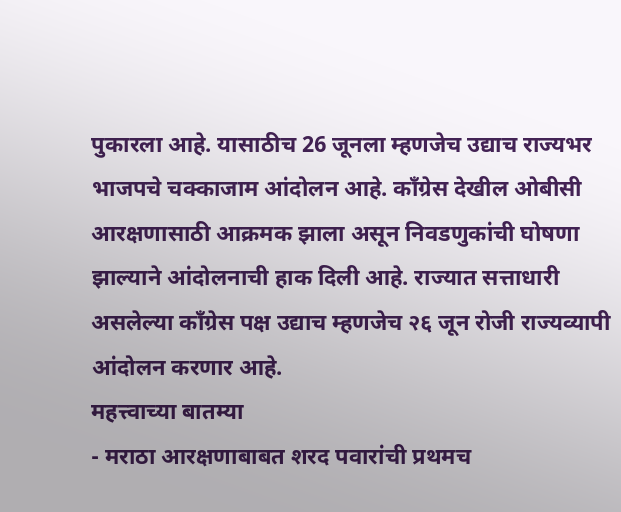पुकारला आहे. यासाठीच 26 जूनला म्हणजेच उद्याच राज्यभर भाजपचे चक्काजाम आंदोलन आहे. काँग्रेस देखील ओबीसी आरक्षणासाठी आक्रमक झाला असून निवडणुकांची घोषणा झाल्याने आंदोलनाची हाक दिली आहे. राज्यात सत्ताधारी असलेल्या काँग्रेस पक्ष उद्याच म्हणजेच २६ जून रोजी राज्यव्यापी आंदोलन करणार आहे.
महत्त्वाच्या बातम्या
- मराठा आरक्षणाबाबत शरद पवारांची प्रथमच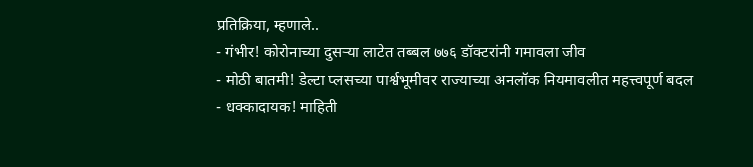प्रतिक्रिया, म्हणाले..
- गंभीर! कोरोनाच्या दुसऱ्या लाटेत तब्बल ७७६ डॉक्टरांनी गमावला जीव
- मोठी बातमी! डेल्टा प्लसच्या पार्श्वभूमीवर राज्याच्या अनलॉक नियमावलीत महत्त्वपूर्ण बदल
- धक्कादायक! माहिती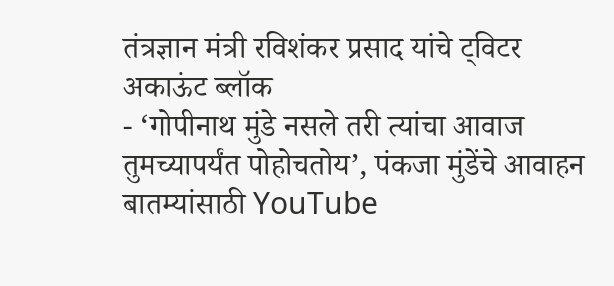तंत्रज्ञान मंत्री रविशंकर प्रसाद यांचे ट्विटर अकाऊंट ब्लॉक
- ‘गोपीनाथ मुंडे नसले तरी त्यांचा आवाज तुमच्यापर्यंत पोहोचतोय’, पंकजा मुंडेंचे आवाहन
बातम्यांसाठी YouTube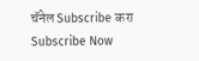चॅनेल Subscribe करा
Subscribe Now